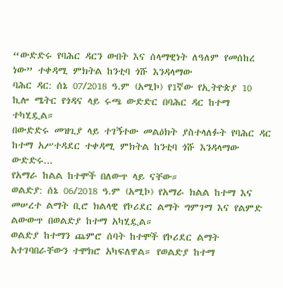“ውድድሩ የባሕር ዳርን ውበት እና ሰላማዊነት ለዓለም የመሰከረ ነው” ተቀዳሚ ምክትል ከንቲባ ጎሹ እንዳላማው
ባሕር ዳር: ሰኔ 07/2018 ዓ.ም (አሚኮ) የ1ኛው የኢትዮጵያ 10 ኪሎ ሜትር የጎዳና ላይ ሩጫ ውድድር በባሕር ዳር ከተማ ተካሂዷል።
በውድድሩ መዝጊያ ላይ ተገኝተው መልዕክት ያስተላለፉት የባሕር ዳር ከተማ አሥተዳደር ተቀዳሚ ምክትል ከንቲባ ጎሹ እንዳላማው ውድድሩ...
የአማራ ከልል ከተሞች በለውጥ ላይ ናቸው።
ወልድያ: ሰኔ 06/2018 ዓ.ም (አሚኮ) የአማራ ክልል ከተማ እና መሠረተ ልማት ቢሮ ክልላዊ የኮሪደር ልማት ግምገማ እና የልምድ ልውውጥ በወልድያ ከተማ አካሂዷል።
ወልድያ ከተማን ጨምሮ ሰባት ከተሞች የኮሪደር ልማት አተገባበራቸውን ተሞክሮ አካፍለዋል። የወልድያ ከተማ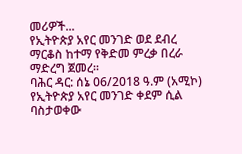መሪዎች...
የኢትዮጵያ አየር መንገድ ወደ ደብረ ማርቆስ ከተማ የቅድመ ምረቃ በረራ ማድረግ ጀመረ።
ባሕር ዳር: ሰኔ 06/2018 ዓ.ም (አሚኮ) የኢትዮጵያ አየር መንገድ ቀደም ሲል ባስታወቀው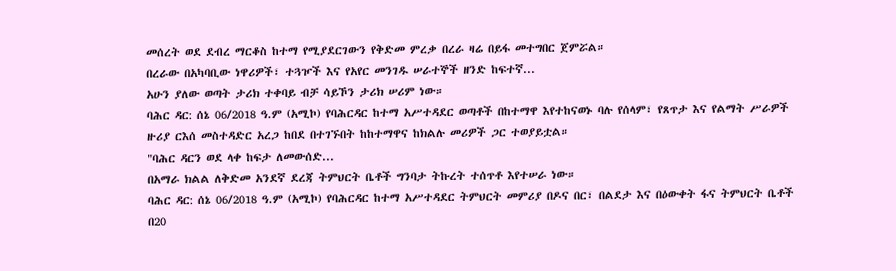መሰረት ወደ ደብረ ማርቆስ ከተማ የሚያደርገውን የቅድመ ምረቃ በረራ ዛሬ በይፋ መተግበር ጀምሯል።
በረራው በአካባቢው ነዋሪዎች፣ ተጓዦች እና የአየር መንገዱ ሠራተኞች ዘንድ ከፍተኛ...
አሁን ያለው ወጣት ታሪክ ተቀባይ ብቻ ሳይኾን ታሪክ ሠሪም ነው።
ባሕር ዳር: ሰኔ 06/2018 ዓ.ም (አሚኮ) የባሕርዳር ከተማ አሥተዳደር ወጣቶች በከተማዋ እየተከናወኑ ባሉ የሰላም፣ የጸጥታ እና የልማት ሥራዎች ዙሪያ ርእሰ መስተዳድር አረጋ ከበደ በተገኙበት ከከተማዋና ከክልሉ መሪዎች ጋር ተወያይቷል።
"ባሕር ዳርን ወደ ላቀ ከፍታ ለመውሰድ...
በአማራ ክልል ለቅድመ አንደኛ ደረጃ ትምህርት ቤቶች ግንባታ ትኩረት ተሰጥቶ እየተሠራ ነው።
ባሕር ዳር: ሰኔ 06/2018 ዓ.ም (አሚኮ) የባሕርዳር ከተማ አሥተዳደር ትምህርት መምሪያ በዶና በር፣ በልደታ እና በዕውቀት ፋና ትምህርት ቤቶች በ20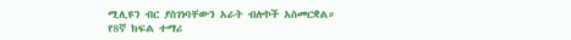ሚሊዩን ብር ያስገነባቸውን አራት ብሎኮች አስመርቋል።
የ8ኛ ክፍል ተማሪ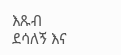እጹብ ደሳለኝ እና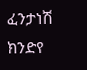ፈንታነሽ ክንድየ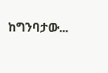ከግንባታው...